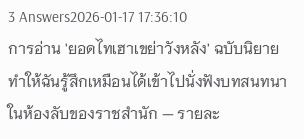3 Answers2026-01-17 17:36:10
การอ่าน 'ยอดไทเฮาเขย่าวังหลัง' ฉบับนิยายทำให้ฉันรู้สึกเหมือนได้เข้าไปนั่งฟังบทสนทนาในห้องลับของราชสำนัก — รายละ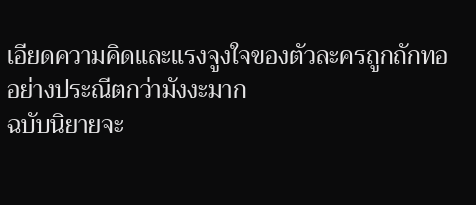เอียดความคิดและแรงจูงใจของตัวละครถูกถักทออย่างประณีตกว่ามังงะมาก
ฉบับนิยายจะ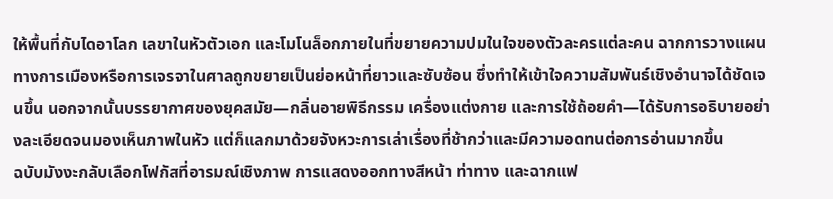ให้พื้นที่กับไดอาโลก เลขาในหัวตัวเอก และโมโนล็อกภายในที่ขยายความปมในใจของตัวละครแต่ละคน ฉากการวางแผนทางการเมืองหรือการเจรจาในศาลถูกขยายเป็นย่อหน้าที่ยาวและซับซ้อน ซึ่งทำให้เข้าใจความสัมพันธ์เชิงอำนาจได้ชัดเจนขึ้น นอกจากนั้นบรรยากาศของยุคสมัย—กลิ่นอายพิธีกรรม เครื่องแต่งกาย และการใช้ถ้อยคำ—ได้รับการอธิบายอย่างละเอียดจนมองเห็นภาพในหัว แต่ก็แลกมาด้วยจังหวะการเล่าเรื่องที่ช้ากว่าและมีความอดทนต่อการอ่านมากขึ้น
ฉบับมังงะกลับเลือกโฟกัสที่อารมณ์เชิงภาพ การแสดงออกทางสีหน้า ท่าทาง และฉากแฟ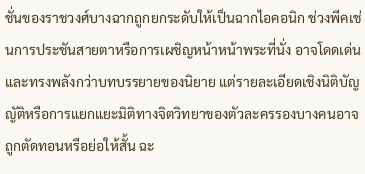ชั่นของราชวงศ์บางฉากถูกยกระดับให้เป็นฉากไอคอนิก ช่วงพีคเช่นการประชันสายตาหรือการเผชิญหน้าหน้าพระที่นั่ง อาจโดดเด่นและทรงพลังกว่าบทบรรยายของนิยาย แต่รายละเอียดเชิงนิติบัญญัติหรือการแยกแยะมิติทางจิตวิทยาของตัวละครรองบางคนอาจถูกตัดทอนหรือย่อให้สั้น ฉะ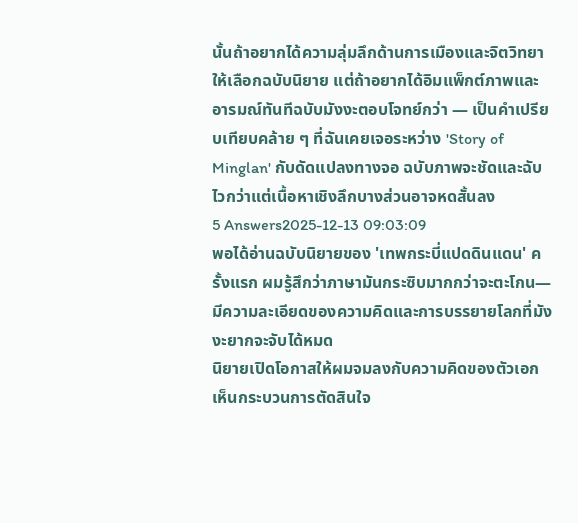นั้นถ้าอยากได้ความลุ่มลึกด้านการเมืองและจิตวิทยาให้เลือกฉบับนิยาย แต่ถ้าอยากได้อิมแพ็กต์ภาพและอารมณ์ทันทีฉบับมังงะตอบโจทย์กว่า — เป็นคำเปรียบเทียบคล้าย ๆ ที่ฉันเคยเจอระหว่าง 'Story of Minglan' กับดัดแปลงทางจอ ฉบับภาพจะชัดและฉับไวกว่าแต่เนื้อหาเชิงลึกบางส่วนอาจหดสั้นลง
5 Answers2025-12-13 09:03:09
พอได้อ่านฉบับนิยายของ 'เทพกระบี่แปดดินแดน' ครั้งแรก ผมรู้สึกว่าภาษามันกระซิบมากกว่าจะตะโกน—มีความละเอียดของความคิดและการบรรยายโลกที่มังงะยากจะจับได้หมด
นิยายเปิดโอกาสให้ผมจมลงกับความคิดของตัวเอก เห็นกระบวนการตัดสินใจ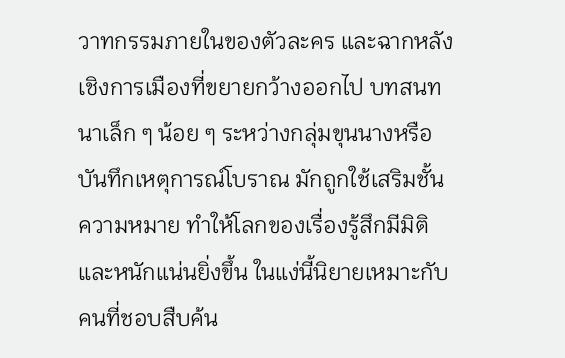วาทกรรมภายในของตัวละคร และฉากหลังเชิงการเมืองที่ขยายกว้างออกไป บทสนทนาเล็ก ๆ น้อย ๆ ระหว่างกลุ่มขุนนางหรือบันทึกเหตุการณ์โบราณ มักถูกใช้เสริมชั้นความหมาย ทำให้โลกของเรื่องรู้สึกมีมิติและหนักแน่นยิ่งขึ้น ในแง่นี้นิยายเหมาะกับคนที่ชอบสืบค้น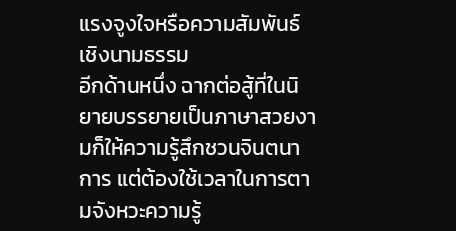แรงจูงใจหรือความสัมพันธ์เชิงนามธรรม
อีกด้านหนึ่ง ฉากต่อสู้ที่ในนิยายบรรยายเป็นภาษาสวยงามก็ให้ความรู้สึกชวนจินตนาการ แต่ต้องใช้เวลาในการตามจังหวะความรู้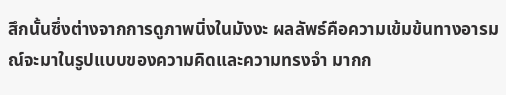สึกนั้นซึ่งต่างจากการดูภาพนิ่งในมังงะ ผลลัพธ์คือความเข้มข้นทางอารมณ์จะมาในรูปแบบของความคิดและความทรงจำ มากก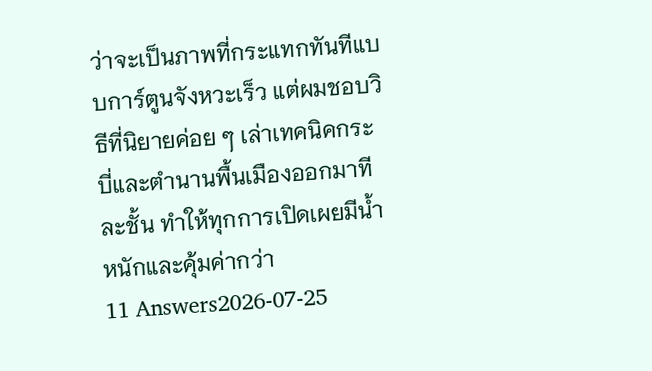ว่าจะเป็นภาพที่กระแทกทันทีแบบการ์ตูนจังหวะเร็ว แต่ผมชอบวิธีที่นิยายค่อย ๆ เล่าเทคนิคกระบี่และตำนานพื้นเมืองออกมาทีละชั้น ทำให้ทุกการเปิดเผยมีน้ำหนักและคุ้มค่ากว่า
11 Answers2026-07-25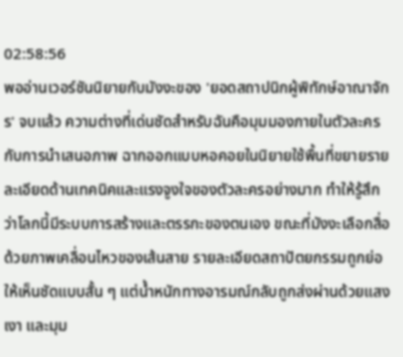02:58:56
พออ่านเวอร์ชันนิยายกับมังงะของ 'ยอดสถาปนิกผู้พิทักษ์อาณาจักร' จบแล้ว ความต่างที่เด่นชัดสำหรับฉันคือมุมมองภายในตัวละครกับการนำเสนอภาพ ฉากออกแบบหอคอยในนิยายใช้พื้นที่ขยายรายละเอียดด้านเทคนิคและแรงจูงใจของตัวละครอย่างมาก ทำให้รู้สึกว่าโลกนี้มีระบบการสร้างและตรรกะของตนเอง ขณะที่มังงะเลือกสื่อด้วยภาพเคลื่อนไหวของเส้นสาย รายละเอียดสถาปัตยกรรมถูกย่อให้เห็นชัดแบบสั้น ๆ แต่น้ำหนักทางอารมณ์กลับถูกส่งผ่านด้วยแสง เงา และมุม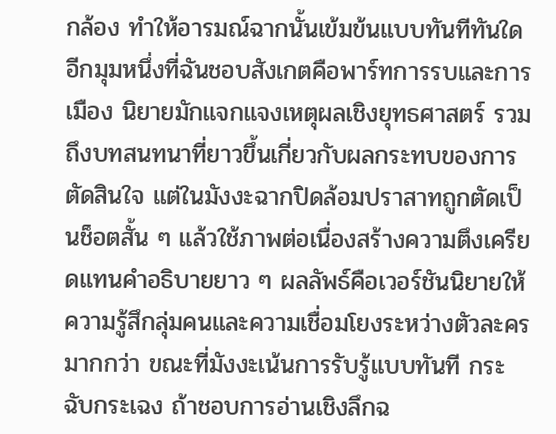กล้อง ทำให้อารมณ์ฉากนั้นเข้มข้นแบบทันทีทันใด
อีกมุมหนึ่งที่ฉันชอบสังเกตคือพาร์ทการรบและการเมือง นิยายมักแจกแจงเหตุผลเชิงยุทธศาสตร์ รวมถึงบทสนทนาที่ยาวขึ้นเกี่ยวกับผลกระทบของการตัดสินใจ แต่ในมังงะฉากปิดล้อมปราสาทถูกตัดเป็นช็อตสั้น ๆ แล้วใช้ภาพต่อเนื่องสร้างความตึงเครียดแทนคำอธิบายยาว ๆ ผลลัพธ์คือเวอร์ชันนิยายให้ความรู้สึกลุ่มคนและความเชื่อมโยงระหว่างตัวละครมากกว่า ขณะที่มังงะเน้นการรับรู้แบบทันที กระฉับกระเฉง ถ้าชอบการอ่านเชิงลึกฉ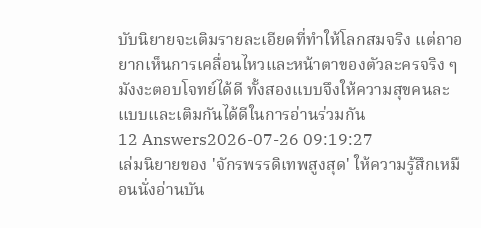บับนิยายจะเติมรายละเอียดที่ทำให้โลกสมจริง แต่ถาอยากเห็นการเคลื่อนไหวและหน้าตาของตัวละครจริง ๆ มังงะตอบโจทย์ได้ดี ทั้งสองแบบจึงให้ความสุขคนละแบบและเติมกันได้ดีในการอ่านร่วมกัน
12 Answers2026-07-26 09:19:27
เล่มนิยายของ 'จักรพรรดิเทพสูงสุด' ให้ความรู้สึกเหมือนนั่งอ่านบัน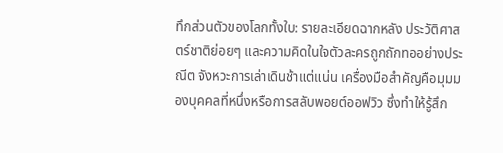ทึกส่วนตัวของโลกทั้งใบ: รายละเอียดฉากหลัง ประวัติศาสตร์ชาติย่อยๆ และความคิดในใจตัวละครถูกถักทออย่างประณีต จังหวะการเล่าเดินช้าแต่แน่น เครื่องมือสำคัญคือมุมมองบุคคลที่หนึ่งหรือการสลับพอยต์ออฟวิว ซึ่งทำให้รู้สึก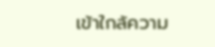เข้าใกล้ความ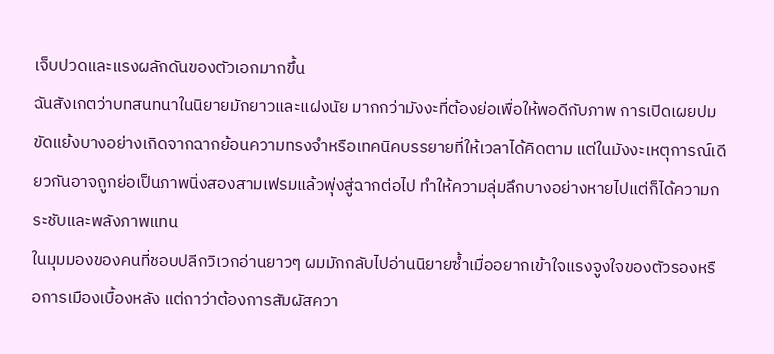เจ็บปวดและแรงผลักดันของตัวเอกมากขึ้น
ฉันสังเกตว่าบทสนทนาในนิยายมักยาวและแฝงนัย มากกว่ามังงะที่ต้องย่อเพื่อให้พอดีกับภาพ การเปิดเผยปมขัดแย้งบางอย่างเกิดจากฉากย้อนความทรงจำหรือเทคนิคบรรยายที่ให้เวลาได้คิดตาม แต่ในมังงะเหตุการณ์เดียวกันอาจถูกย่อเป็นภาพนิ่งสองสามเฟรมแล้วพุ่งสู่ฉากต่อไป ทำให้ความลุ่มลึกบางอย่างหายไปแต่ก็ได้ความกระชับและพลังภาพแทน
ในมุมมองของคนที่ชอบปลีกวิเวกอ่านยาวๆ ผมมักกลับไปอ่านนิยายซ้ำเมื่ออยากเข้าใจแรงจูงใจของตัวรองหรือการเมืองเบื้องหลัง แต่ถาว่าต้องการสัมผัสควา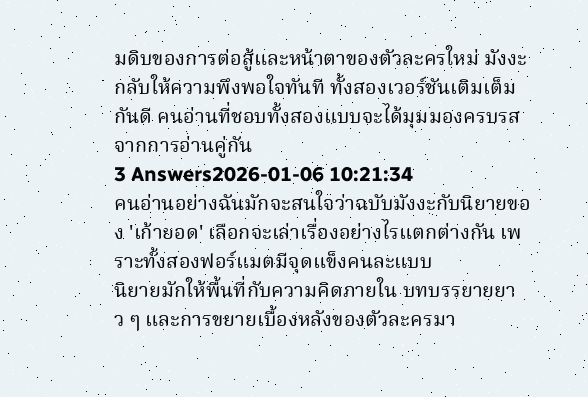มดิบของการต่อสู้และหน้าตาของตัวละครใหม่ มังงะกลับให้ความพึงพอใจทันที ทั้งสองเวอร์ชันเติมเต็มกันดี คนอ่านที่ชอบทั้งสองแบบจะได้มุมมองครบรสจากการอ่านคู่กัน
3 Answers2026-01-06 10:21:34
คนอ่านอย่างฉันมักจะสนใจว่าฉบับมังงะกับนิยายของ 'เก้ายอด' เลือกจะเล่าเรื่องอย่างไรแตกต่างกัน เพราะทั้งสองฟอร์แมตมีจุดแข็งคนละแบบ
นิยายมักให้พื้นที่กับความคิดภายใน บทบรรยายยาว ๆ และการขยายเบื้องหลังของตัวละครมา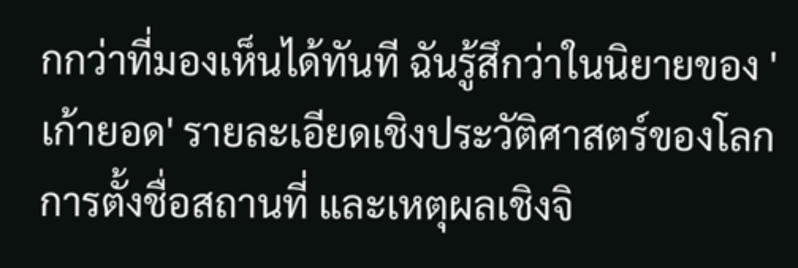กกว่าที่มองเห็นได้ทันที ฉันรู้สึกว่าในนิยายของ 'เก้ายอด' รายละเอียดเชิงประวัติศาสตร์ของโลก การตั้งชื่อสถานที่ และเหตุผลเชิงจิ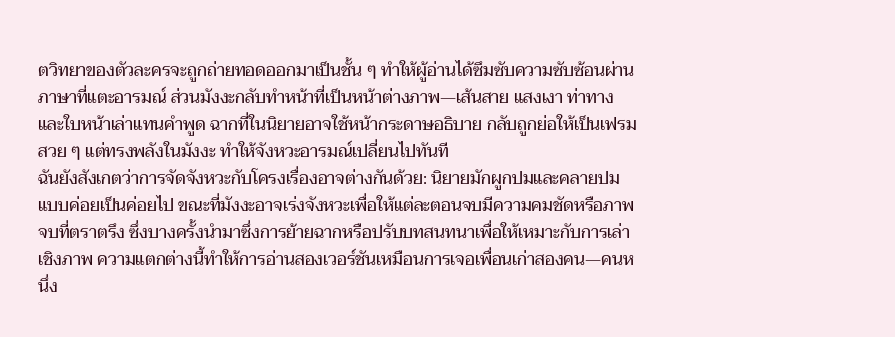ตวิทยาของตัวละครจะถูกถ่ายทอดออกมาเป็นชั้น ๆ ทำให้ผู้อ่านได้ซึมซับความซับซ้อนผ่านภาษาที่แตะอารมณ์ ส่วนมังงะกลับทำหน้าที่เป็นหน้าต่างภาพ—เส้นสาย แสงเงา ท่าทาง และใบหน้าเล่าแทนคำพูด ฉากที่ในนิยายอาจใช้หน้ากระดาษอธิบาย กลับถูกย่อให้เป็นเฟรมสวย ๆ แต่ทรงพลังในมังงะ ทำให้จังหวะอารมณ์เปลี่ยนไปทันที
ฉันยังสังเกตว่าการจัดจังหวะกับโครงเรื่องอาจต่างกันด้วย: นิยายมักผูกปมและคลายปมแบบค่อยเป็นค่อยไป ขณะที่มังงะอาจเร่งจังหวะเพื่อให้แต่ละตอนจบมีความคมชัดหรือภาพจบที่ตราตรึง ซึ่งบางครั้งนำมาซึ่งการย้ายฉากหรือปรับบทสนทนาเพื่อให้เหมาะกับการเล่าเชิงภาพ ความแตกต่างนี้ทำให้การอ่านสองเวอร์ชันเหมือนการเจอเพื่อนเก่าสองคน—คนหนึ่ง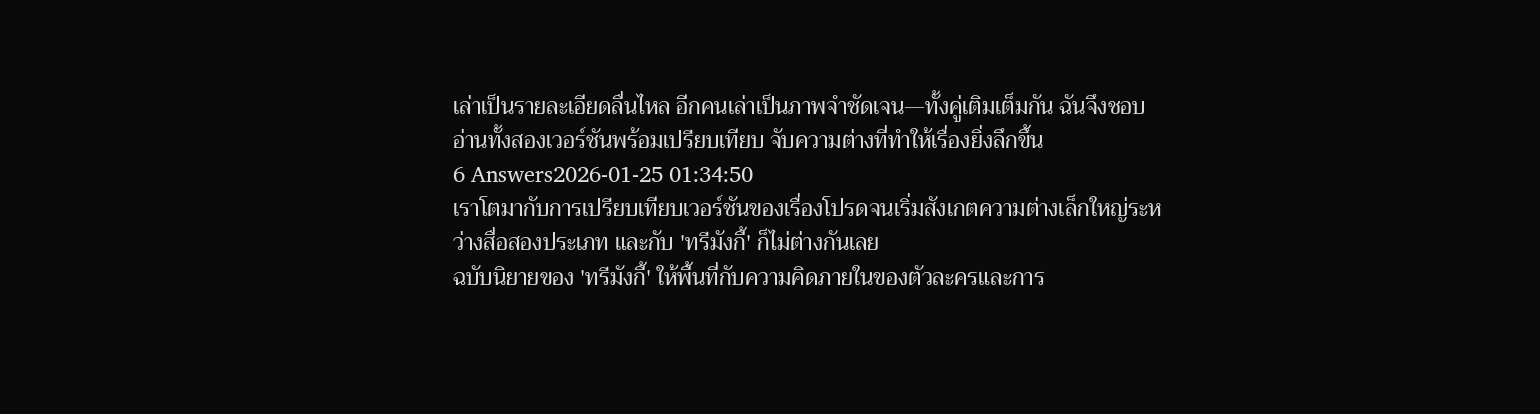เล่าเป็นรายละเอียดลื่นไหล อีกคนเล่าเป็นภาพจำชัดเจน—ทั้งคู่เติมเต็มกัน ฉันจึงชอบอ่านทั้งสองเวอร์ชันพร้อมเปรียบเทียบ จับความต่างที่ทำให้เรื่องยิ่งลึกขึ้น
6 Answers2026-01-25 01:34:50
เราโตมากับการเปรียบเทียบเวอร์ชันของเรื่องโปรดจนเริ่มสังเกตความต่างเล็กใหญ่ระหว่างสื่อสองประเภท และกับ 'ทรีมังกี้' ก็ไม่ต่างกันเลย
ฉบับนิยายของ 'ทรีมังกี้' ให้พื้นที่กับความคิดภายในของตัวละครและการ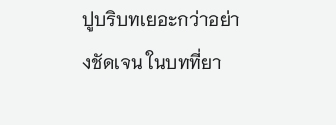ปูบริบทเยอะกว่าอย่างชัดเจน ในบทที่ยา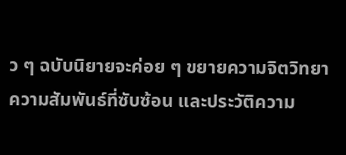ว ๆ ฉบับนิยายจะค่อย ๆ ขยายความจิตวิทยา ความสัมพันธ์ที่ซับซ้อน และประวัติความ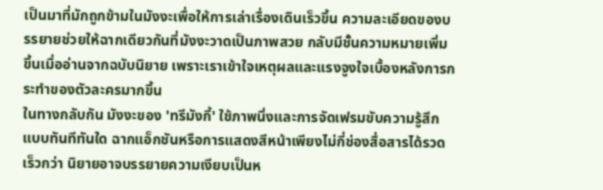เป็นมาที่มักถูกข้ามในมังงะเพื่อให้การเล่าเรื่องเดินเร็วขึ้น ความละเอียดของบรรยายช่วยให้ฉากเดียวกันที่มังงะวาดเป็นภาพสวย กลับมีชั้นความหมายเพิ่มขึ้นเมื่ออ่านจากฉบับนิยาย เพราะเราเข้าใจเหตุผลและแรงจูงใจเบื้องหลังการกระทำของตัวละครมากขึ้น
ในทางกลับกัน มังงะของ 'ทรีมังกี้' ใช้ภาพนิ่งและการจัดเฟรมขับความรู้สึกแบบทันทีทันใด ฉากแอ็กชันหรือการแสดงสีหน้าเพียงไม่กี่ช่องสื่อสารได้รวดเร็วกว่า นิยายอาจบรรยายความเงียบเป็นห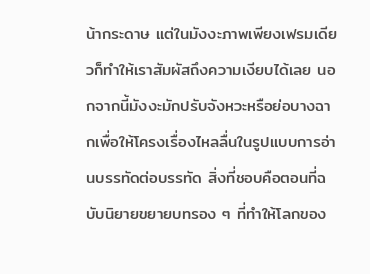น้ากระดาษ แต่ในมังงะภาพเพียงเฟรมเดียวก็ทำให้เราสัมผัสถึงความเงียบได้เลย นอกจากนี้มังงะมักปรับจังหวะหรือย่อบางฉากเพื่อให้โครงเรื่องไหลลื่นในรูปแบบการอ่านบรรทัดต่อบรรทัด สิ่งที่ชอบคือตอนที่ฉบับนิยายขยายบทรอง ๆ ที่ทำให้โลกของ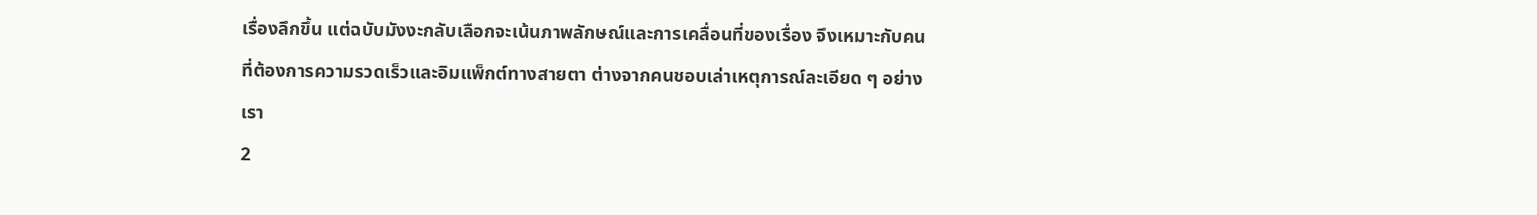เรื่องลึกขึ้น แต่ฉบับมังงะกลับเลือกจะเน้นภาพลักษณ์และการเคลื่อนที่ของเรื่อง จึงเหมาะกับคนที่ต้องการความรวดเร็วและอิมแพ็กต์ทางสายตา ต่างจากคนชอบเล่าเหตุการณ์ละเอียด ๆ อย่างเรา
2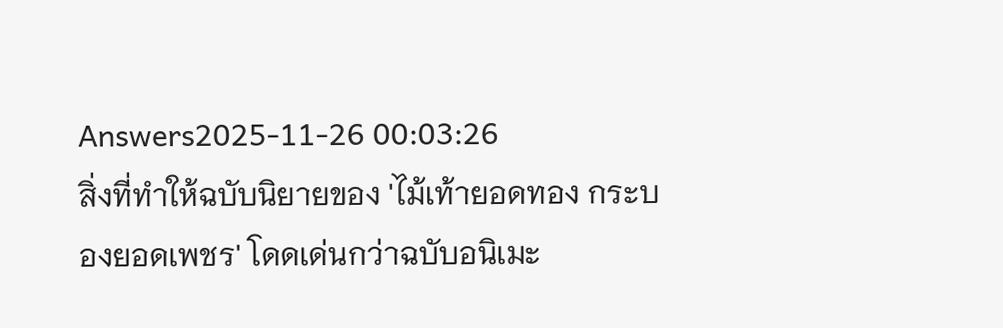Answers2025-11-26 00:03:26
สิ่งที่ทำให้ฉบับนิยายของ 'ไม้เท้ายอดทอง กระบองยอดเพชร' โดดเด่นกว่าฉบับอนิเมะ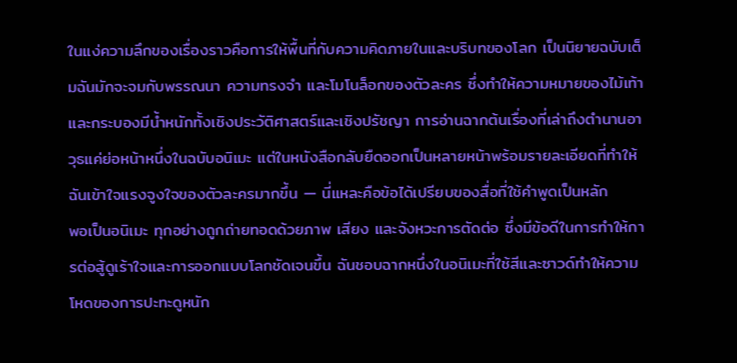ในแง่ความลึกของเรื่องราวคือการให้พื้นที่กับความคิดภายในและบริบทของโลก เป็นนิยายฉบับเต็มฉันมักจะจมกับพรรณนา ความทรงจำ และโมโนล็อกของตัวละคร ซึ่งทำให้ความหมายของไม้เท้าและกระบองมีน้ำหนักทั้งเชิงประวัติศาสตร์และเชิงปรัชญา การอ่านฉากต้นเรื่องที่เล่าถึงตำนานอาวุธแค่ย่อหน้าหนึ่งในฉบับอนิเมะ แต่ในหนังสือกลับยืดออกเป็นหลายหน้าพร้อมรายละเอียดที่ทำให้ฉันเข้าใจแรงจูงใจของตัวละครมากขึ้น — นี่แหละคือข้อได้เปรียบของสื่อที่ใช้คำพูดเป็นหลัก
พอเป็นอนิเมะ ทุกอย่างถูกถ่ายทอดด้วยภาพ เสียง และจังหวะการตัดต่อ ซึ่งมีข้อดีในการทำให้การต่อสู้ดูเร้าใจและการออกแบบโลกชัดเจนขึ้น ฉันชอบฉากหนึ่งในอนิเมะที่ใช้สีและซาวด์ทำให้ความโหดของการปะทะดูหนัก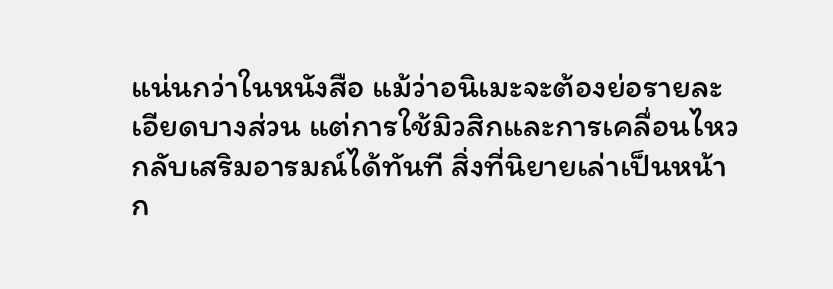แน่นกว่าในหนังสือ แม้ว่าอนิเมะจะต้องย่อรายละเอียดบางส่วน แต่การใช้มิวสิกและการเคลื่อนไหวกลับเสริมอารมณ์ได้ทันที สิ่งที่นิยายเล่าเป็นหน้าก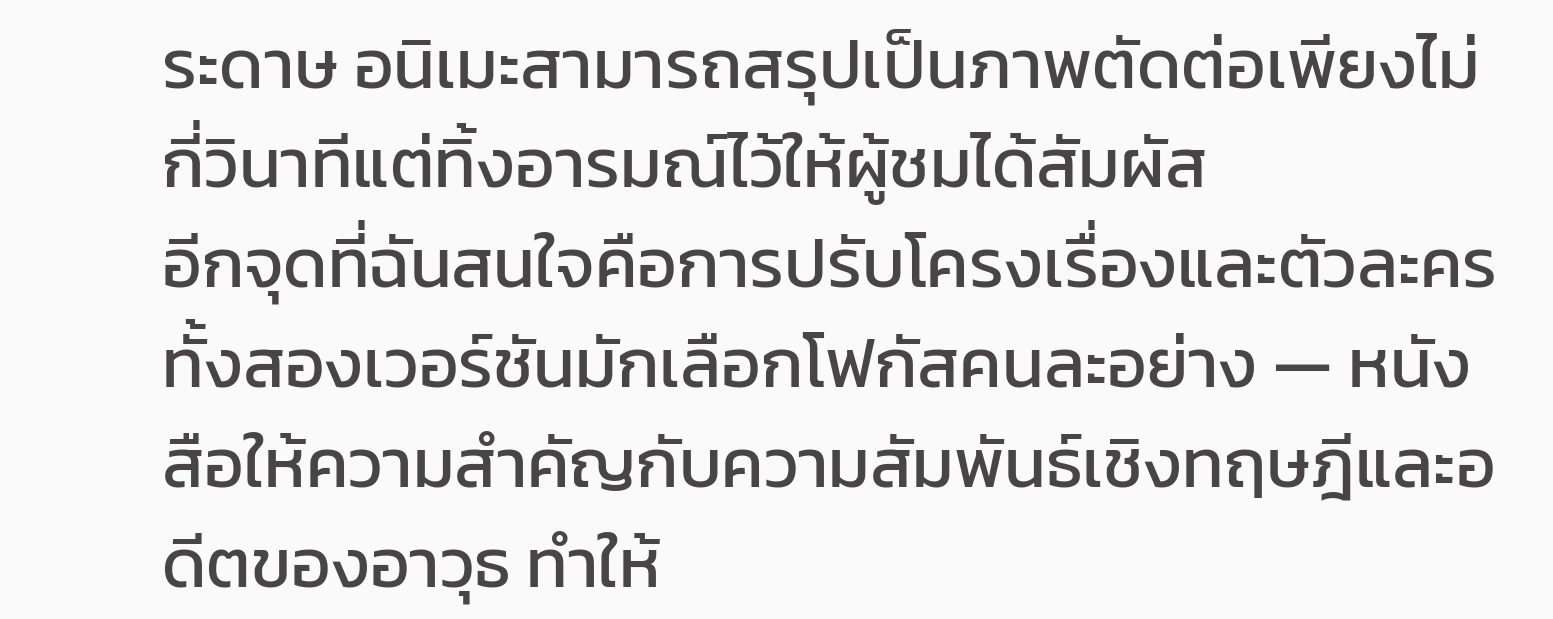ระดาษ อนิเมะสามารถสรุปเป็นภาพตัดต่อเพียงไม่กี่วินาทีแต่ทิ้งอารมณ์ไว้ให้ผู้ชมได้สัมผัส
อีกจุดที่ฉันสนใจคือการปรับโครงเรื่องและตัวละคร ทั้งสองเวอร์ชันมักเลือกโฟกัสคนละอย่าง — หนังสือให้ความสำคัญกับความสัมพันธ์เชิงทฤษฎีและอดีตของอาวุธ ทำให้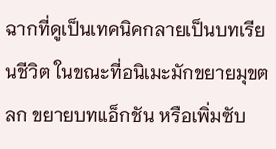ฉากที่ดูเป็นเทคนิคกลายเป็นบทเรียนชีวิต ในขณะที่อนิเมะมักขยายมุขตลก ขยายบทแอ็กชัน หรือเพิ่มซับ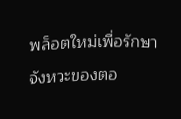พล็อตใหม่เพื่อรักษาจังหวะของตอ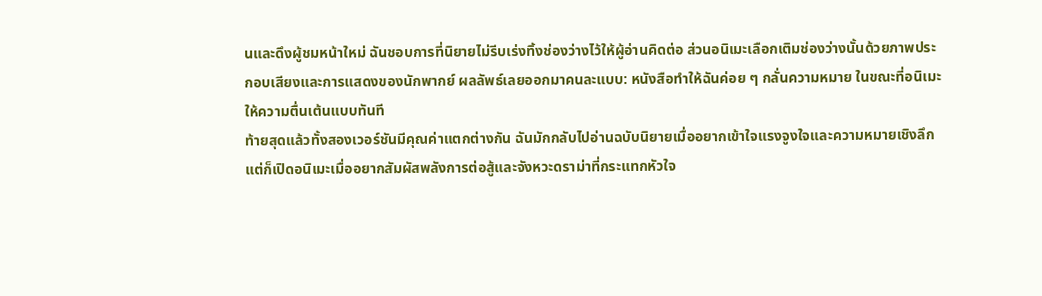นและดึงผู้ชมหน้าใหม่ ฉันชอบการที่นิยายไม่รีบเร่งทิ้งช่องว่างไว้ให้ผู้อ่านคิดต่อ ส่วนอนิเมะเลือกเติมช่องว่างนั้นด้วยภาพประกอบเสียงและการแสดงของนักพากย์ ผลลัพธ์เลยออกมาคนละแบบ: หนังสือทำให้ฉันค่อย ๆ กลั่นความหมาย ในขณะที่อนิเมะให้ความตื่นเต้นแบบทันที
ท้ายสุดแล้วทั้งสองเวอร์ชันมีคุณค่าแตกต่างกัน ฉันมักกลับไปอ่านฉบับนิยายเมื่ออยากเข้าใจแรงจูงใจและความหมายเชิงลึก แต่ก็เปิดอนิเมะเมื่ออยากสัมผัสพลังการต่อสู้และจังหวะดราม่าที่กระแทกหัวใจ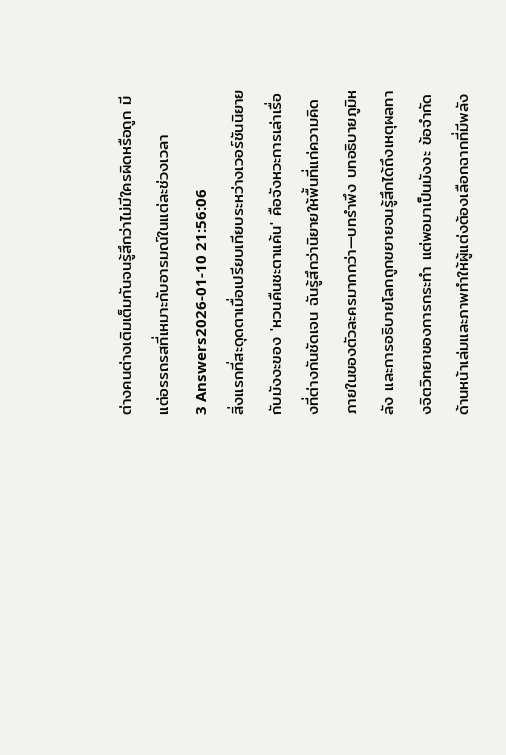ต่างคนต่างเติมเต็มกันจนรู้สึกว่าไม่มีใครผิดหรือถูก มีแต่อรรถรสที่เหมาะกับอารมณ์ในแต่ละช่วงเวลา
3 Answers2026-01-10 21:56:06
สิ่งแรกที่สะดุดตาเมื่อเปรียบเทียบระหว่างเวอร์ชันนิยายกับมังงะของ 'หวนคืนชะตาแค้น' คือจังหวะการเล่าเรื่องที่ต่างกันชัดเจน ฉันรู้สึกว่านิยายให้พื้นที่แก่ความคิดภายในของตัวละครมากกว่า—บทรำพึง บทอธิบายภูมิหลัง และการอธิบายโลกถูกขยายจนรู้สึกได้ถึงเหตุผลทางจิตวิทยาของการกระทำ แต่พอมาเป็นมังงะ ข้อจำกัดด้านหน้าเล่มและภาพทำให้ผู้แต่งต้องเลือกฉากที่มีพลัง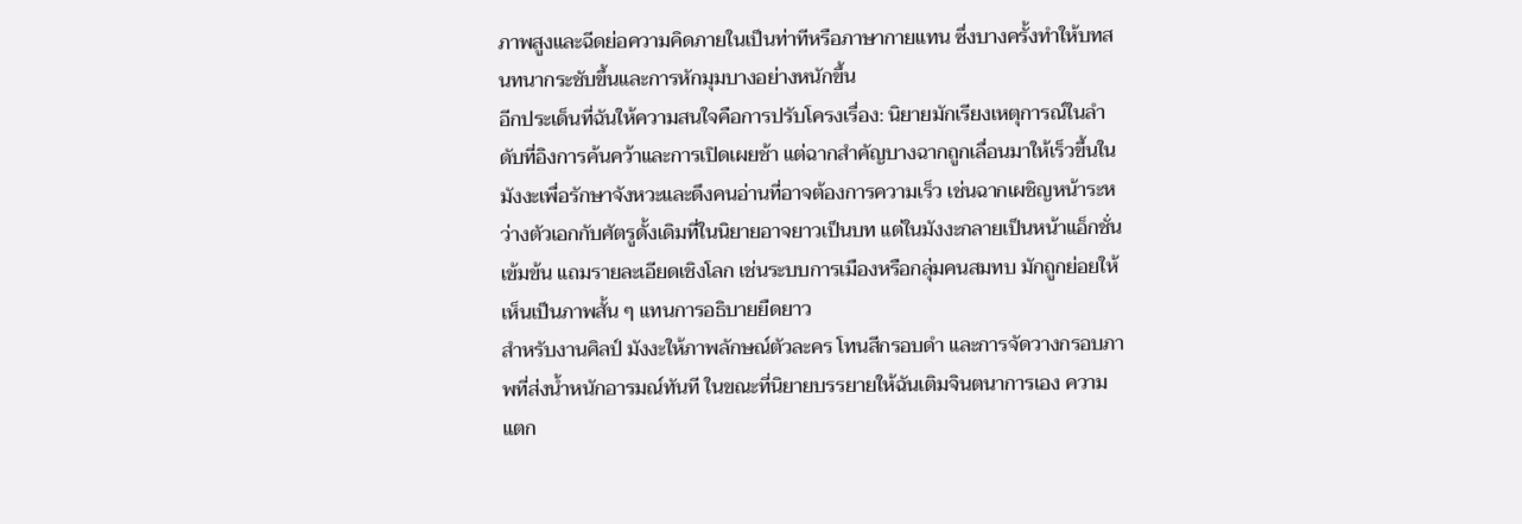ภาพสูงและฉีดย่อความคิดภายในเป็นท่าทีหรือภาษากายแทน ซึ่งบางครั้งทำให้บทสนทนากระชับขึ้นและการหักมุมบางอย่างหนักขึ้น
อีกประเด็นที่ฉันให้ความสนใจคือการปรับโครงเรื่อง: นิยายมักเรียงเหตุการณ์ในลำดับที่อิงการค้นคว้าและการเปิดเผยช้า แต่ฉากสำคัญบางฉากถูกเลื่อนมาให้เร็วขึ้นในมังงะเพื่อรักษาจังหวะและดึงคนอ่านที่อาจต้องการความเร็ว เช่นฉากเผชิญหน้าระหว่างตัวเอกกับศัตรูดั้งเดิมที่ในนิยายอาจยาวเป็นบท แต่ในมังงะกลายเป็นหน้าแอ็กชั่นเข้มข้น แถมรายละเอียดเชิงโลก เช่นระบบการเมืองหรือกลุ่มคนสมทบ มักถูกย่อยให้เห็นเป็นภาพสั้น ๆ แทนการอธิบายยืดยาว
สำหรับงานศิลป์ มังงะให้ภาพลักษณ์ตัวละคร โทนสีกรอบดำ และการจัดวางกรอบภาพที่ส่งน้ำหนักอารมณ์ทันที ในขณะที่นิยายบรรยายให้ฉันเติมจินตนาการเอง ความแตก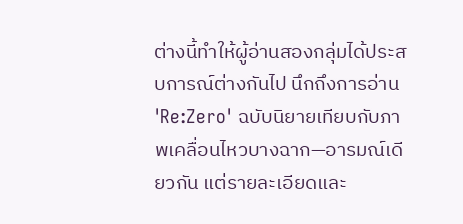ต่างนี้ทำให้ผู้อ่านสองกลุ่มได้ประสบการณ์ต่างกันไป นึกถึงการอ่าน 'Re:Zero' ฉบับนิยายเทียบกับภาพเคลื่อนไหวบางฉาก—อารมณ์เดียวกัน แต่รายละเอียดและ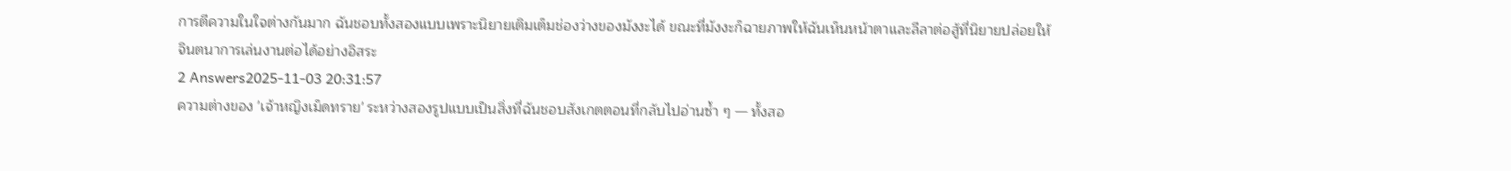การตีความในใจต่างกันมาก ฉันชอบทั้งสองแบบเพราะนิยายเติมเต็มช่องว่างของมังงะได้ ขณะที่มังงะก็ฉายภาพให้ฉันเห็นหน้าตาและลีลาต่อสู้ที่นิยายปล่อยให้จินตนาการเล่นงานต่อได้อย่างอิสระ
2 Answers2025-11-03 20:31:57
ความต่างของ 'เจ้าหญิงเม็ดทราย' ระหว่างสองรูปแบบเป็นสิ่งที่ฉันชอบสังเกตตอนที่กลับไปอ่านซ้ำ ๆ — ทั้งสอ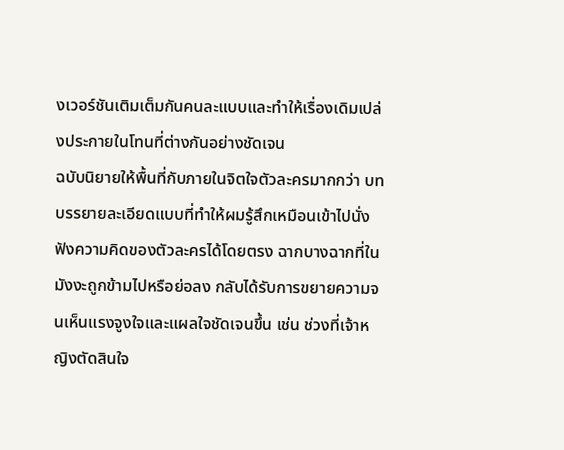งเวอร์ชันเติมเต็มกันคนละแบบและทำให้เรื่องเดิมเปล่งประกายในโทนที่ต่างกันอย่างชัดเจน
ฉบับนิยายให้พื้นที่กับภายในจิตใจตัวละครมากกว่า บทบรรยายละเอียดแบบที่ทำให้ผมรู้สึกเหมือนเข้าไปนั่งฟังความคิดของตัวละครได้โดยตรง ฉากบางฉากที่ในมังงะถูกข้ามไปหรือย่อลง กลับได้รับการขยายความจนเห็นแรงจูงใจและแผลใจชัดเจนขึ้น เช่น ช่วงที่เจ้าหญิงตัดสินใจ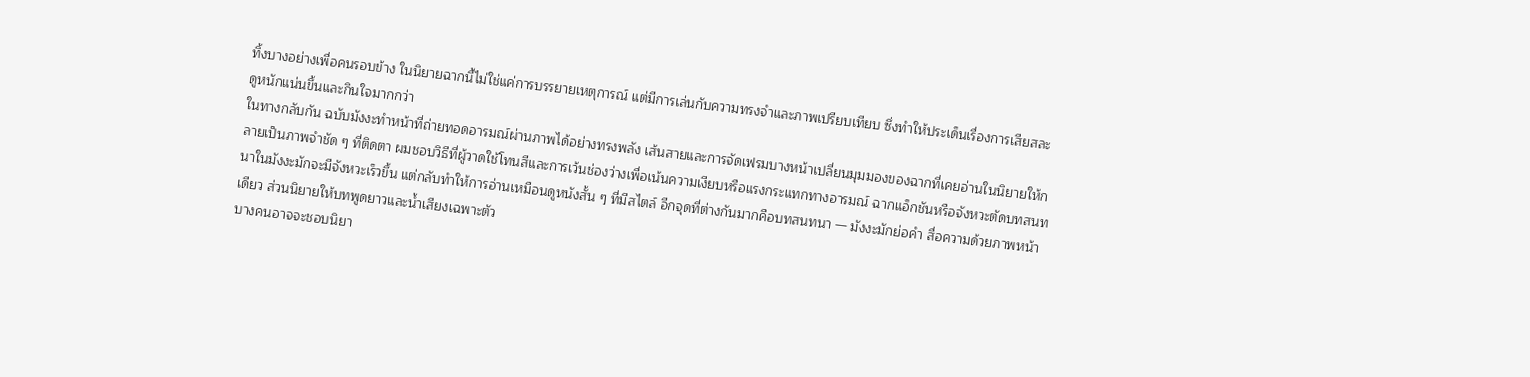ทิ้งบางอย่างเพื่อคนรอบข้าง ในนิยายฉากนี้ไม่ใช่แค่การบรรยายเหตุการณ์ แต่มีการเล่นกับความทรงจำและภาพเปรียบเทียบ ซึ่งทำให้ประเด็นเรื่องการเสียสละดูหนักแน่นขึ้นและกินใจมากกว่า
ในทางกลับกัน ฉบับมังงะทำหน้าที่ถ่ายทอดอารมณ์ผ่านภาพได้อย่างทรงพลัง เส้นสายและการจัดเฟรมบางหน้าเปลี่ยนมุมมองของฉากที่เคยอ่านในนิยายให้กลายเป็นภาพจำชัด ๆ ที่ติดตา ผมชอบวิธีที่ผู้วาดใช้โทนสีและการเว้นช่องว่างเพื่อเน้นความเงียบหรือแรงกระแทกทางอารมณ์ ฉากแอ็กชันหรือจังหวะตัดบทสนทนาในมังงะมักจะมีจังหวะเร็วขึ้น แต่กลับทำให้การอ่านเหมือนดูหนังสั้น ๆ ที่มีสไตล์ อีกจุดที่ต่างกันมากคือบทสนทนา — มังงะมักย่อคำ สื่อความด้วยภาพหน้าเดียว ส่วนนิยายให้บทพูดยาวและน้ำเสียงเฉพาะตัว
บางคนอาจจะชอบนิยา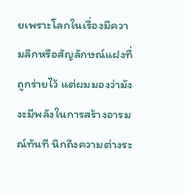ยเพราะโลกในเรื่องมีความลึกหรือสัญลักษณ์แฝงที่ถูกร่ายไว้ แต่ผมมองว่ามังงะมีพลังในการสร้างอารมณ์ทันที นึกถึงความต่างระ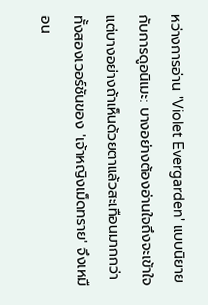หว่างการอ่าน 'Violet Evergarden' แบบนิยายกับการดูอนิเมะ: บางอย่างต้องอ่านใจถึงจะเข้าใจ แต่บางอย่างถ้าเห็นด้วยตาแล้วสะเทือนมากกว่า ทั้งสองเวอร์ชันของ 'เจ้าหญิงเม็ดทราย' จึงเหมือน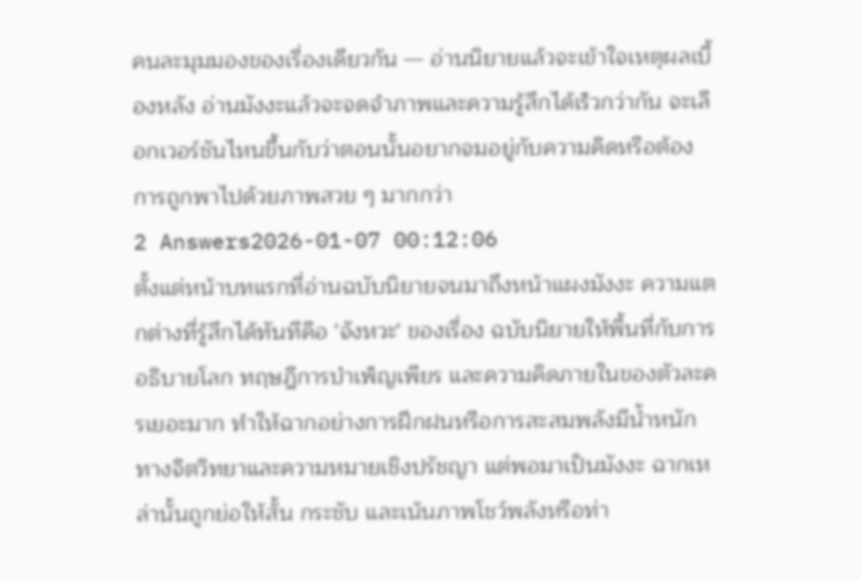คนละมุมมองของเรื่องเดียวกัน — อ่านนิยายแล้วจะเข้าใจเหตุผลเบื้องหลัง อ่านมังงะแล้วจะจดจำภาพและความรู้สึกได้เร็วกว่ากัน จะเลือกเวอร์ชันไหนขึ้นกับว่าตอนนั้นอยากจมอยู่กับความคิดหรือต้องการถูกพาไปด้วยภาพสวย ๆ มากกว่า
2 Answers2026-01-07 00:12:06
ตั้งแต่หน้าบทแรกที่อ่านฉบับนิยายจนมาถึงหน้าแผงมังงะ ความแตกต่างที่รู้สึกได้ทันทีคือ 'จังหวะ' ของเรื่อง ฉบับนิยายให้พื้นที่กับการอธิบายโลก ทฤษฎีการบำเพ็ญเพียร และความคิดภายในของตัวละครเยอะมาก ทำให้ฉากอย่างการฝึกฝนหรือการสะสมพลังมีน้ำหนักทางจิตวิทยาและความหมายเชิงปรัชญา แต่พอมาเป็นมังงะ ฉากเหล่านั้นถูกย่อให้สั้น กระชับ และเน้นภาพโชว์พลังหรือท่า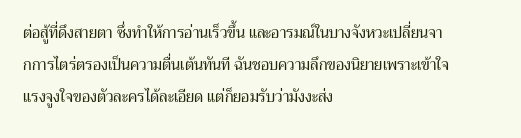ต่อสู้ที่ดึงสายตา ซึ่งทำให้การอ่านเร็วขึ้น และอารมณ์ในบางจังหวะเปลี่ยนจากการไตร่ตรองเป็นความตื่นเต้นทันที ฉันชอบความลึกของนิยายเพราะเข้าใจแรงจูงใจของตัวละครได้ละเอียด แต่ก็ยอมรับว่ามังงะส่ง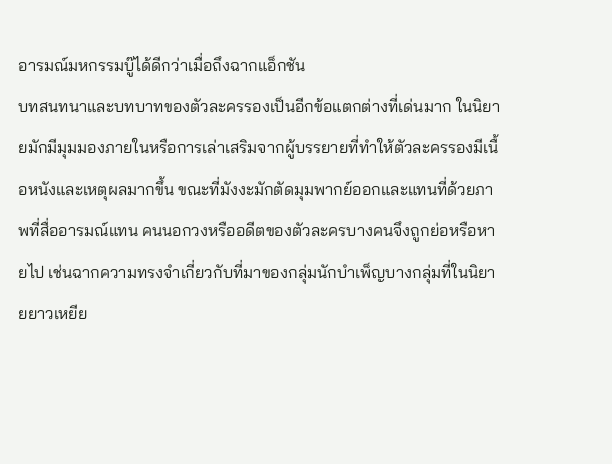อารมณ์มหกรรมบู๊ได้ดีกว่าเมื่อถึงฉากแอ็กชัน
บทสนทนาและบทบาทของตัวละครรองเป็นอีกข้อแตกต่างที่เด่นมาก ในนิยายมักมีมุมมองภายในหรือการเล่าเสริมจากผู้บรรยายที่ทำให้ตัวละครรองมีเนื้อหนังและเหตุผลมากขึ้น ขณะที่มังงะมักตัดมุมพากย์ออกและแทนที่ด้วยภาพที่สื่ออารมณ์แทน คนนอกวงหรืออดีตของตัวละครบางคนจึงถูกย่อหรือหายไป เช่นฉากความทรงจำเกี่ยวกับที่มาของกลุ่มนักบำเพ็ญบางกลุ่มที่ในนิยายยาวเหยีย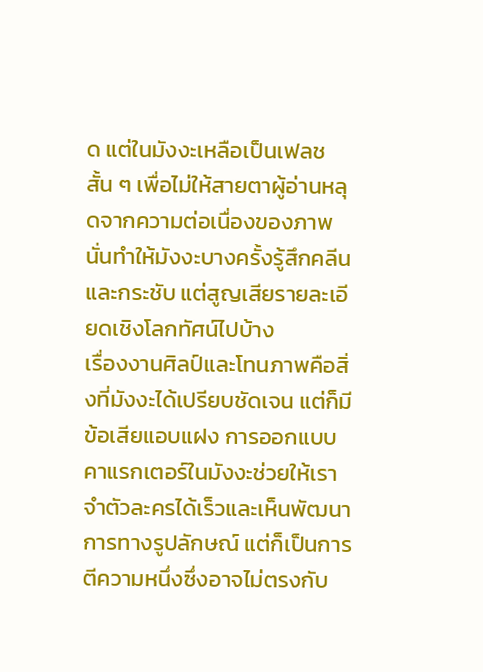ด แต่ในมังงะเหลือเป็นเฟลชสั้น ๆ เพื่อไม่ให้สายตาผู้อ่านหลุดจากความต่อเนื่องของภาพ นั่นทำให้มังงะบางครั้งรู้สึกคลีนและกระชับ แต่สูญเสียรายละเอียดเชิงโลกทัศน์ไปบ้าง
เรื่องงานศิลป์และโทนภาพคือสิ่งที่มังงะได้เปรียบชัดเจน แต่ก็มีข้อเสียแอบแฝง การออกแบบคาแรกเตอร์ในมังงะช่วยให้เราจำตัวละครได้เร็วและเห็นพัฒนาการทางรูปลักษณ์ แต่ก็เป็นการตีความหนึ่งซึ่งอาจไม่ตรงกับ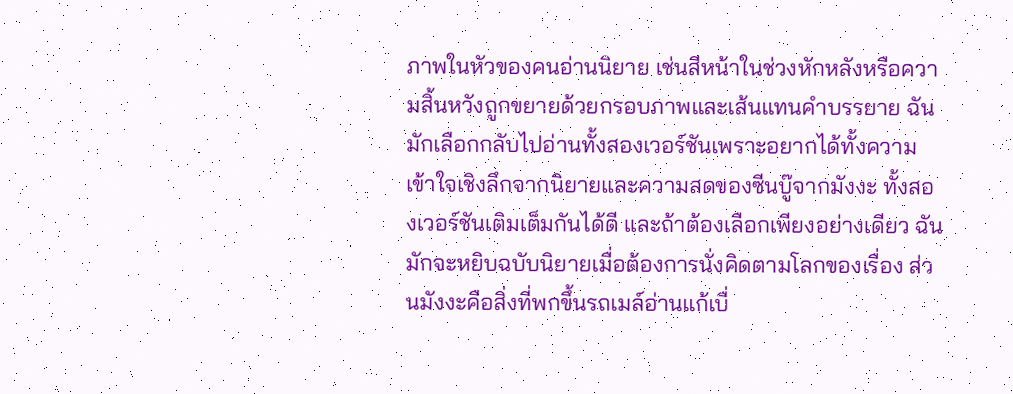ภาพในหัวของคนอ่านนิยาย เช่นสีหน้าในช่วงหักหลังหรือความสิ้นหวังถูกขยายด้วยกรอบภาพและเส้นแทนคำบรรยาย ฉันมักเลือกกลับไปอ่านทั้งสองเวอร์ชันเพราะอยากได้ทั้งความเข้าใจเชิงลึกจากนิยายและความสดของซีนบู๊จากมังงะ ทั้งสองเวอร์ชันเติมเต็มกันได้ดี และถ้าต้องเลือกเพียงอย่างเดียว ฉันมักจะหยิบฉบับนิยายเมื่อต้องการนั่งคิดตามโลกของเรื่อง ส่วนมังงะคือสิ่งที่พกขึ้นรถเมล์อ่านแก้เบื่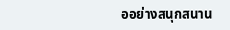ออย่างสนุกสนาน